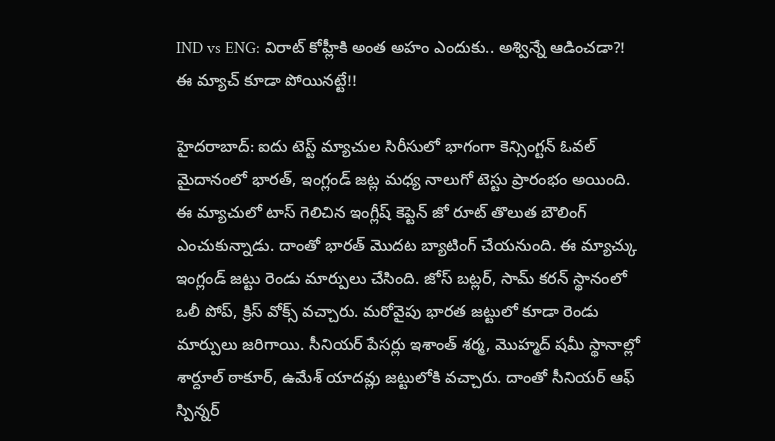IND vs ENG: విరాట్ కోహ్లీకి అంత అహం ఎందుకు.. అశ్విన్నే ఆడించడా?! ఈ మ్యాచ్ కూడా పోయినట్టే!!

హైదరాబాద్: ఐదు టెస్ట్ మ్యాచుల సిరీసులో భాగంగా కెన్సింగ్టన్ ఓవల్ మైదానంలో భారత్, ఇంగ్లండ్ జట్ల మధ్య నాలుగో టెస్టు ప్రారంభం అయింది. ఈ మ్యాచులో టాస్ గెలిచిన ఇంగ్లీష్ కెప్టెన్ జో రూట్ తొలుత బౌలింగ్ ఎంచుకున్నాడు. దాంతో భారత్ మొదట బ్యాటింగ్ చేయనుంది. ఈ మ్యాచ్కు ఇంగ్లండ్ జట్టు రెండు మార్పులు చేసింది. జోస్ బట్లర్, సామ్ కరన్ స్థానంలో ఒలీ పోప్, క్రిస్ వోక్స్ వచ్చారు. మరోవైపు భారత జట్టులో కూడా రెండు మార్పులు జరిగాయి. సీనియర్ పేసర్లు ఇశాంత్ శర్మ, మొహ్మద్ షమీ స్థానాల్లో శార్దూల్ ఠాకూర్, ఉమేశ్ యాదవ్లు జట్టులోకి వచ్చారు. దాంతో సీనియర్ ఆఫ్ స్పిన్నర్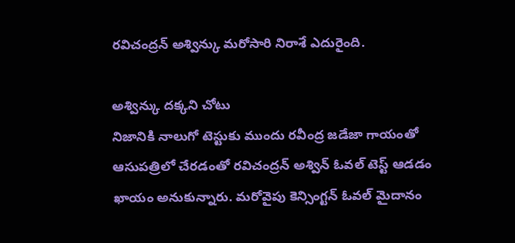రవిచంద్రన్ అశ్విన్కు మరోసారి నిరాశే ఎదురైంది.

అశ్విన్కు దక్కని చోటు
నిజానికి నాలుగో టెస్టుకు ముందు రవీంద్ర జడేజా గాయంతో ఆసుపత్రిలో చేరడంతో రవిచంద్రన్ అశ్విన్ ఓవల్ టెస్ట్ ఆడడం ఖాయం అనుకున్నారు. మరోవైపు కెన్సింగ్టన్ ఓవల్ మైదానం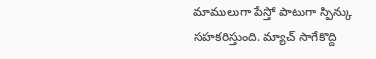మాములుగా పేస్తో పాటుగా స్పిన్కు సహకరిస్తుంది. మ్యాచ్ సాగేకొద్ది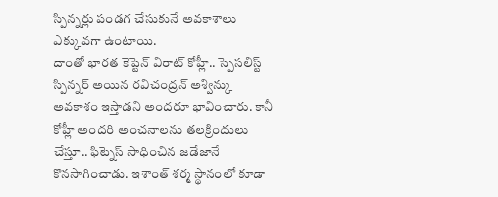స్పిన్నర్లు పండగ చేసుకునే అవకాశాలు ఎక్కువగా ఉంటాయి.
దాంతో భారత కెప్టెన్ విరాట్ కోహ్లీ.. స్పెసలిస్ట్ స్పిన్నర్ అయిన రవిచంద్రన్ అశ్విన్కు అవకాశం ఇస్తాడని అందరూ భావించారు. కానీ కోహ్లీ అందరి అంచనాలను తలక్రిందులు చేస్తూ.. ఫిట్నెస్ సాధించిన జడేజానే కొనసాగించాడు. ఇశాంత్ శర్మ స్థానంలో కూడా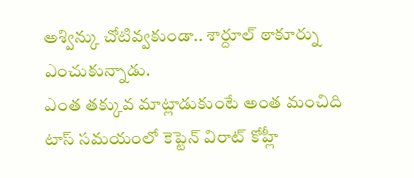అశ్విన్కు చోటివ్వకుండా.. శార్దూల్ ఠాకూర్ను ఎంచుకున్నాడు.
ఎంత తక్కువ మాట్లాడుకుంటే అంత మంచిది
టాస్ సమయంలో కెప్టెన్ విరాట్ కోహ్లీ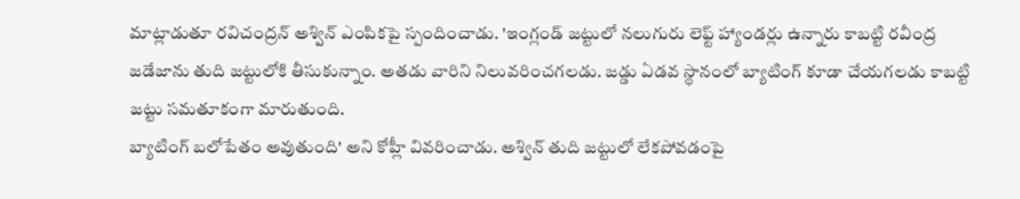మాట్లాడుతూ రవిచంద్రన్ అశ్విన్ ఎంపికపై స్పందించాడు. 'ఇంగ్లండ్ జట్టులో నలుగురు లెఫ్ట్ హ్యాండర్లు ఉన్నారు కాబట్టి రవీంద్ర జడేజాను తుది జట్టులోకి తీసుకున్నాం. అతడు వారిని నిలువరించగలడు. జడ్డు ఏడవ స్థానంలో బ్యాటింగ్ కూడా చేయగలడు కాబట్టి జట్టు సమతూకంగా మారుతుంది.
బ్యాటింగ్ బలోపేతం అవుతుంది' అని కోహ్లీ వివరించాడు. అశ్విన్ తుది జట్టులో లేకపోవడంపై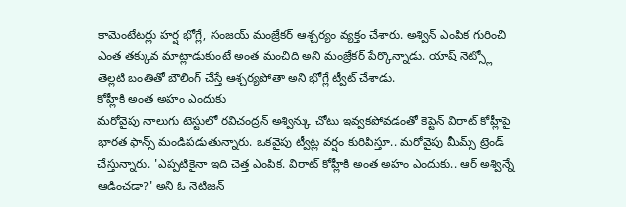కామెంటేటర్లు హర్ష భోగ్లే, సంజయ్ మంజ్రేకర్ ఆశ్చర్యం వ్యక్తం చేశారు. అశ్విన్ ఎంపిక గురించి ఎంత తక్కువ మాట్లాడుకుంటే అంత మంచిది అని మంజ్రేకర్ పేర్కొన్నాడు. యాష్ నెట్స్లో తెల్లటి బంతితో బౌలింగ్ చేస్తే ఆశ్చర్యపోతా అని భోగ్లే ట్వీట్ చేశాడు.
కోహ్లీకి అంత అహం ఎందుకు
మరోవైపు నాలుగు టెస్టులో రవిచంద్రన్ అశ్విన్కు చోటు ఇవ్వకపోవడంతో కెప్టెన్ విరాట్ కోహ్లీపై భారత ఫాన్స్ మండిపడుతున్నారు. ఒకవైపు ట్వీట్ల వర్షం కురిపిస్తూ.. మరోవైపు మీమ్స్ ట్రెండ్ చేస్తున్నారు. 'ఎప్పటికైనా ఇది చెత్త ఎంపిక. విరాట్ కోహ్లీకి అంత అహం ఎందుకు.. ఆర్ అశ్విన్నే ఆడించడా?' అని ఓ నెటిజన్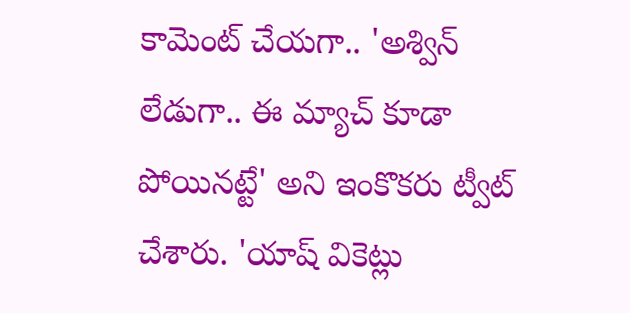కామెంట్ చేయగా.. 'అశ్విన్ లేడుగా.. ఈ మ్యాచ్ కూడా పోయినట్టే' అని ఇంకొకరు ట్వీట్ చేశారు. 'యాష్ వికెట్లు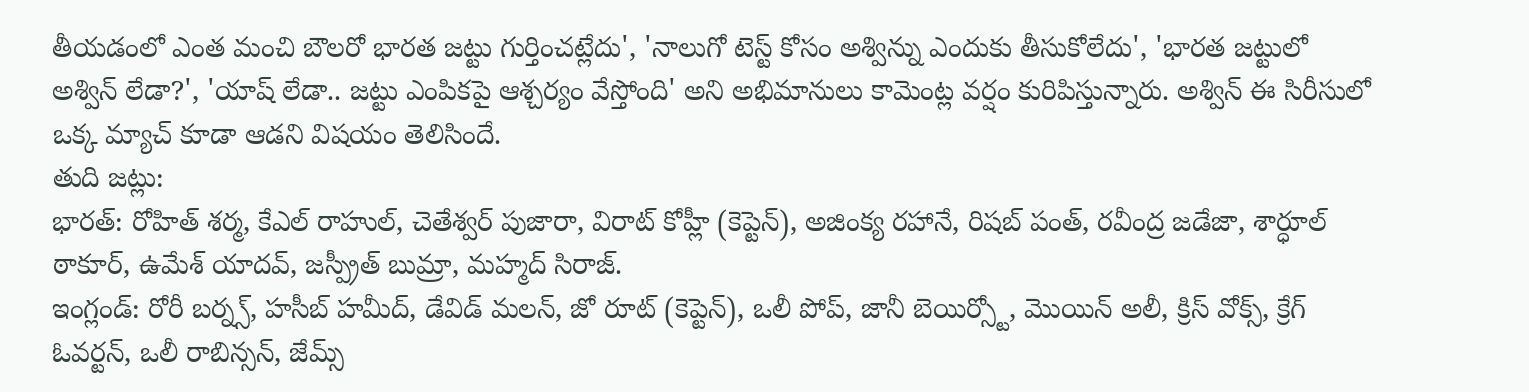తీయడంలో ఎంత మంచి బౌలరో భారత జట్టు గుర్తించట్లేదు', 'నాలుగో టెస్ట్ కోసం అశ్విన్ను ఎందుకు తీసుకోలేదు', 'భారత జట్టులో అశ్విన్ లేడా?', 'యాష్ లేడా.. జట్టు ఎంపికపై ఆశ్చర్యం వేస్తోంది' అని అభిమానులు కామెంట్ల వర్షం కురిపిస్తున్నారు. అశ్విన్ ఈ సిరీసులో ఒక్క మ్యాచ్ కూడా ఆడని విషయం తెలిసిందే.
తుది జట్లు:
భారత్: రోహిత్ శర్మ, కేఎల్ రాహుల్, చెతేశ్వర్ పుజారా, విరాట్ కోహ్లీ (కెప్టెన్), అజింక్య రహానే, రిషబ్ పంత్, రవీంద్ర జడేజా, శార్ధూల్ ఠాకూర్, ఉమేశ్ యాదవ్, జస్ప్రీత్ బుమ్రా, మహ్మద్ సిరాజ్.
ఇంగ్లండ్: రోరీ బర్న్స్, హసీబ్ హమీద్, డేవిడ్ మలన్, జో రూట్ (కెప్టెన్), ఒలీ పోప్, జానీ బెయిర్స్టో, మొయిన్ అలీ, క్రిస్ వోక్స్, క్రేగ్ ఓవర్టన్, ఒలీ రాబిన్సన్, జేమ్స్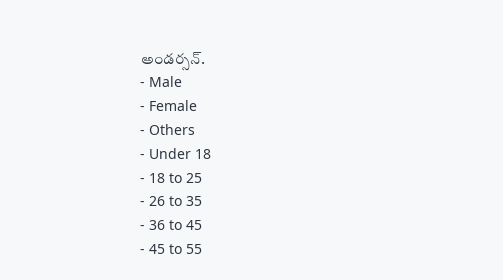అండర్సన్.
- Male
- Female
- Others
- Under 18
- 18 to 25
- 26 to 35
- 36 to 45
- 45 to 55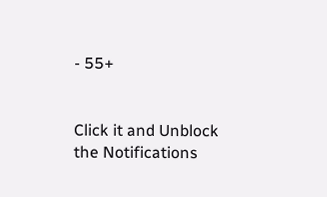- 55+


Click it and Unblock the Notifications